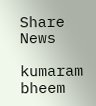Share News

kumaram bheem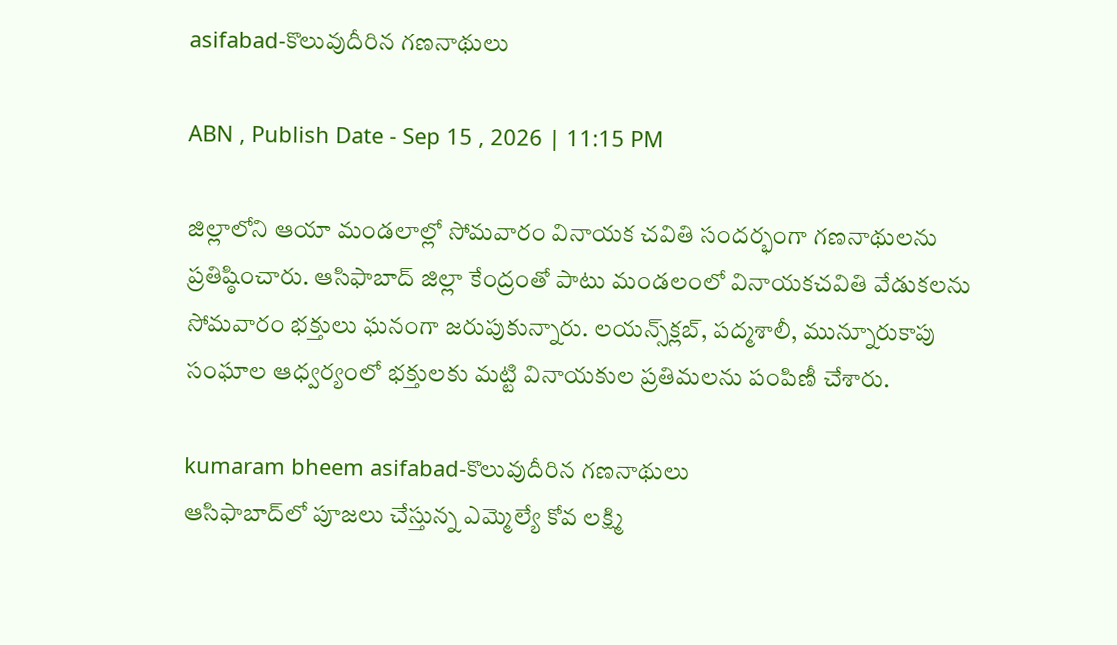asifabad-కొలువుదీరిన గణనాథులు

ABN , Publish Date - Sep 15 , 2026 | 11:15 PM

జిల్లాలోని ఆయా మండలాల్లో సోమవారం వినాయక చవితి సందర్భంగా గణనాథులను ప్రతిష్ఠించారు. ఆసిఫాబాద్‌ జిల్లా కేంద్రంతో పాటు మండలంలో వినాయకచవితి వేడుకలను సోమవారం భక్తులు ఘనంగా జరుపుకున్నారు. లయన్స్‌క్లబ్‌, పద్మశాలీ, మున్నూరుకాపు సంఘాల ఆధ్వర్యంలో భక్తులకు మట్టి వినాయకుల ప్రతిమలను పంపిణీ చేశారు.

kumaram bheem asifabad-కొలువుదీరిన గణనాథులు
ఆసిఫాబాద్‌లో పూజలు చేస్తున్న ఎమ్మెల్యే కోవ లక్ష్మి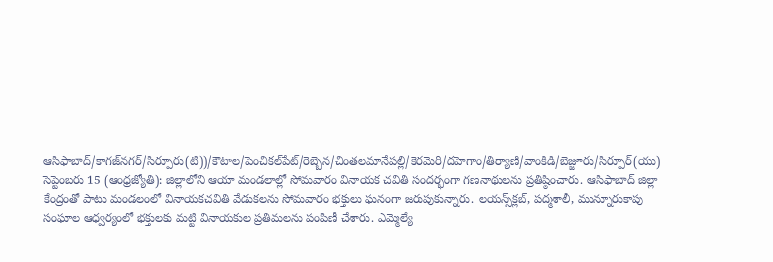ఆసిఫాబాద్‌/కాగజ్‌నగర్‌/సిర్పూరు(టి))/కౌటాల/పెంచికల్‌పేట్‌/రెబ్బెన/చింతలమానేపల్లి/కెరమెరి/దహెగాం/తిర్యాణి/వాంకిడి/బెజ్జూరు/సిర్పూర్‌(యు) సెప్టెంబరు 15 (ఆంధ్రజ్యోతి): జిల్లాలోని ఆయా మండలాల్లో సోమవారం వినాయక చవితి సందర్భంగా గణనాథులను ప్రతిష్ఠించారు. ఆసిఫాబాద్‌ జిల్లా కేంద్రంతో పాటు మండలంలో వినాయకచవితి వేడుకలను సోమవారం భక్తులు ఘనంగా జరుపుకున్నారు. లయన్స్‌క్లబ్‌, పద్మశాలీ, మున్నూరుకాపు సంఘాల ఆధ్వర్యంలో భక్తులకు మట్టి వినాయకుల ప్రతిమలను పంపిణీ చేశారు. ఎమ్మెల్యే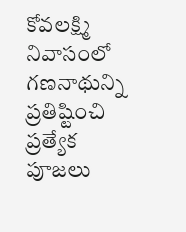కోవలక్ష్మి నివాసంలో గణనాథున్ని ప్రతిష్టించి ప్రత్యేక పూజలు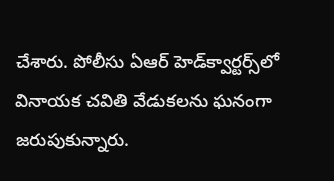చేశారు. పోలీసు ఏఆర్‌ హెడ్‌క్వార్టర్స్‌లో వినాయక చవితి వేడుకలను ఘనంగా జరుపుకున్నారు.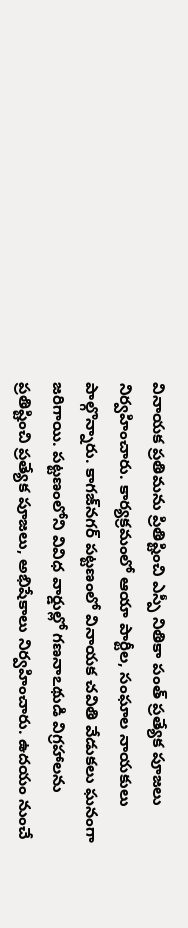వినాయక ప్రతిమను ప్రితిష్టించి ఎస్పీ నితికా పంత్‌ ప్రత్యేక పూజలు నిర్వహించారు. కార్యక్రమంలో ఆయా పార్టీల, సంఘాల నాయకులు పాల్గొన్నారు. కాగజ్‌నగర్‌ పట్టణంలో వినాయక చవితి వేడుకలు ఘనంగా జరిగాయి. పట్టణంలోని వివిధ వార్డుల్లో గణనాఽథుడి విగ్రహాలను ప్రతిష్టించి ప్రత్యేక పూజలు, అభిషేకాలు నిర్వహించారు. ఉదయం నుంచే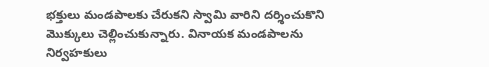భక్తులు మండపాలకు చేరుకని స్వామి వారిని దర్శించుకొని మొక్కులు చెల్లించుకున్నారు. వినాయక మండపాలను నిర్వహకులు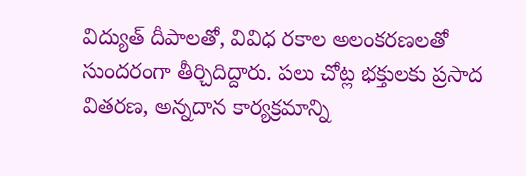విద్యుత్‌ దీపాలతో, వివిధ రకాల అలంకరణలతో సుందరంగా తీర్చిదిద్దారు. పలు చోట్ల భక్తులకు ప్రసాద వితరణ, అన్నదాన కార్యక్రమాన్ని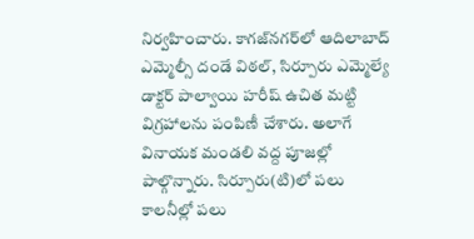నిర్వహించారు. కాగజ్‌నగర్‌లో ఆదిలాబాద్‌ ఎమ్మెల్సీ దండే విఠల్‌, సిర్పూరు ఎమ్మెల్యే డాక్టర్‌ పాల్వాయి హరీష్‌ ఉచిత మట్టి విగ్రహాలను పంపిణీ చేశారు. అలాగే వినాయక మండలి వద్ద పూజల్లో పాల్గొన్నారు. సిర్పూరు(టి)లో పలు కాలనీల్లో పలు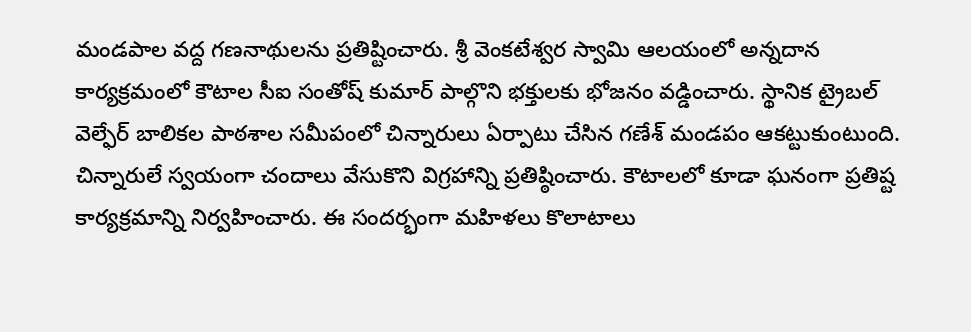మండపాల వద్ద గణనాథులను ప్రతిష్టించారు. శ్రీ వెంకటేశ్వర స్వామి ఆలయంలో అన్నదాన కార్యక్రమంలో కౌటాల సీఐ సంతోష్‌ కుమార్‌ పాల్గొని భక్తులకు భోజనం వడ్డించారు. స్థానిక ట్రైబల్‌ వెల్ఫేర్‌ బాలికల పాఠశాల సమీపంలో చిన్నారులు ఏర్పాటు చేసిన గణేశ్‌ మండపం ఆకట్టుకుంటుంది. చిన్నారులే స్వయంగా చందాలు వేసుకొని విగ్రహాన్ని ప్రతిష్ఠించారు. కౌటాలలో కూడా ఘనంగా ప్రతిష్ట కార్యక్రమాన్ని నిర్వహించారు. ఈ సందర్భంగా మహిళలు కొలాటాలు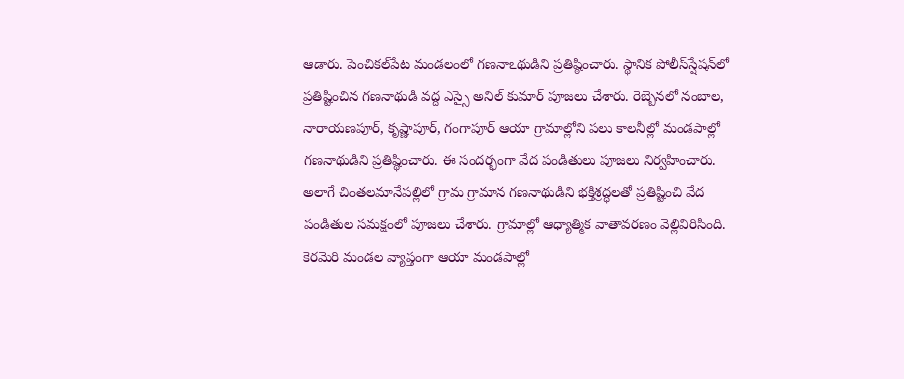ఆడారు. పెంచికల్‌పేట మండలంలో గణనాఽథుడిని ప్రతిష్ఠించారు. స్థానిక పోలీస్‌స్షేషన్‌లో ప్రతిష్టించిన గణనాథుడి వద్ద ఎస్సై అనిల్‌ కుమార్‌ పూజలు చేశారు. రెబ్బెనలో నంబాల, నారాయణపూర్‌, కృష్ణాపూర్‌, గంగాపూర్‌ ఆయా గ్రామాల్లోని పలు కాలనీల్లో మండపాల్లో గణనాథుడిని ప్రతిష్థించారు. ఈ సందర్భంగా వేద పండితులు పూజలు నిర్వహించారు. అలాగే చింతలమానేపల్లిలో గ్రామ గ్రామాన గణనాథుడిని భక్తిశ్రద్ధలతో ప్రతిష్టించి వేద పండితుల సమక్షంలో పూజలు చేశారు. గ్రామాల్లో ఆధ్యాత్మిక వాతావరణం వెల్లివిరిసింది. కెరమెరి మండల వ్యాప్తంగా ఆయా మండపాల్లో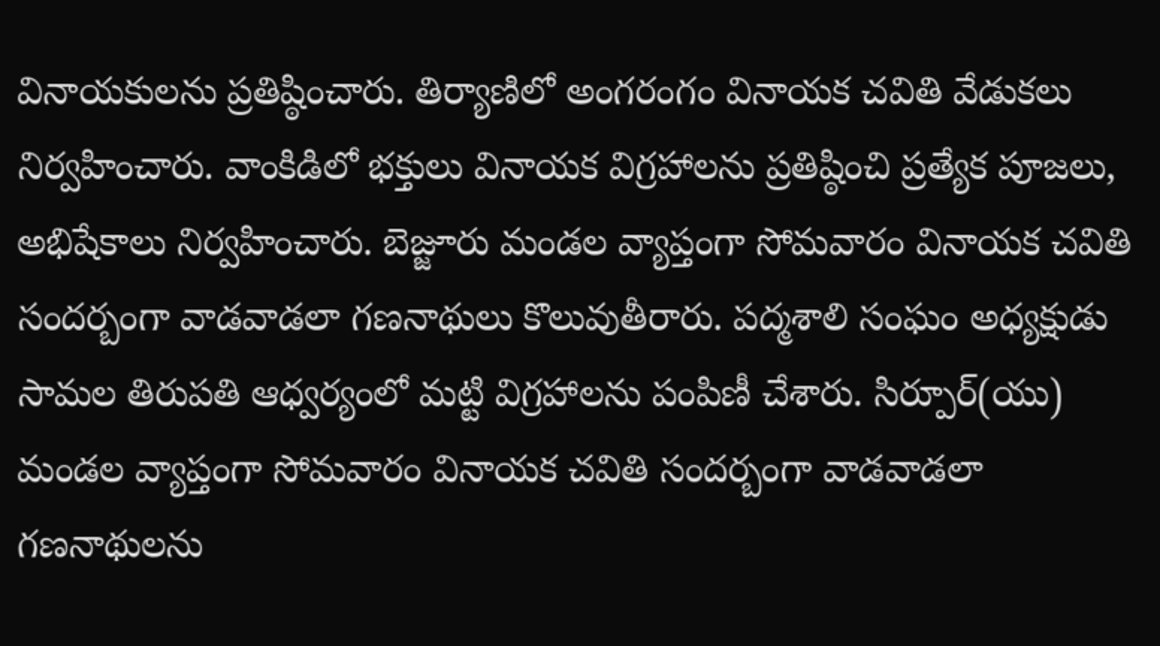వినాయకులను ప్రతిష్ఠించారు. తిర్యాణిలో అంగరంగం వినాయక చవితి వేడుకలు నిర్వహించారు. వాంకిడిలో భక్తులు వినాయక విగ్రహాలను ప్రతిష్ఠించి ప్రత్యేక పూజలు, అభిషేకాలు నిర్వహించారు. బెజ్జూరు మండల వ్యాప్తంగా సోమవారం వినాయక చవితి సందర్బంగా వాడవాడలా గణనాథులు కొలువుతీరారు. పద్మశాలి సంఘం అధ్యక్షుడు సామల తిరుపతి ఆధ్వర్యంలో మట్టి విగ్రహాలను పంపిణీ చేశారు. సిర్పూర్‌(యు) మండల వ్యాప్తంగా సోమవారం వినాయక చవితి సందర్బంగా వాడవాడలా గణనాథులను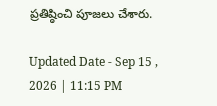ప్రతిష్ఠించి పూజలు చేశారు.

Updated Date - Sep 15 , 2026 | 11:15 PM